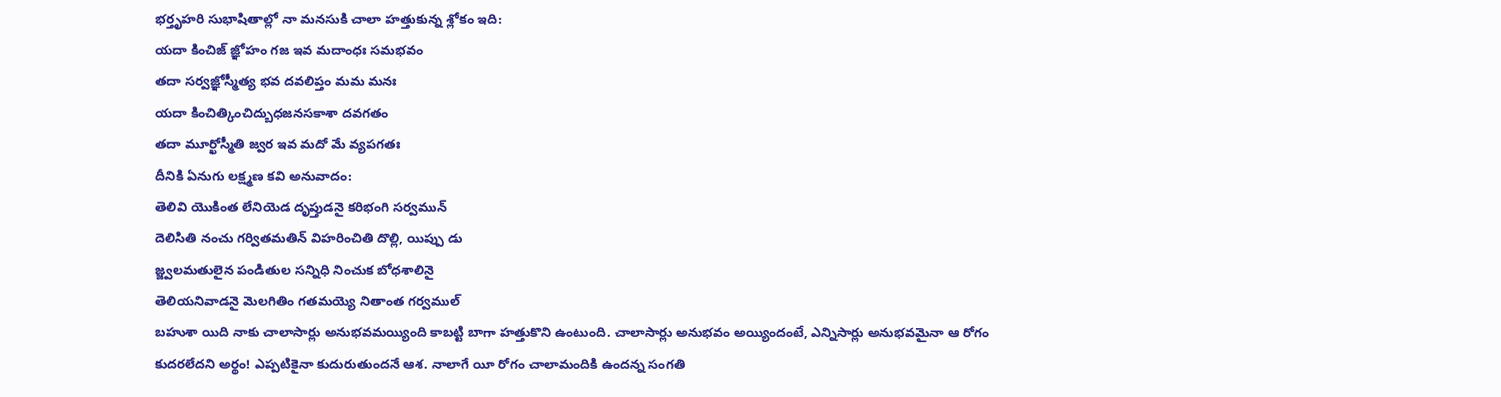భర్తృహరి సుభాషితాల్లో నా మనసుకి చాలా హత్తుకున్న శ్లోకం ఇది:
యదా కించిజ్ జ్ఞోహం గజ ఇవ మదాంధః సమభవం
తదా సర్వజ్ఞోస్మీత్య భవ దవలిప్తం మమ మనః
యదా కించిత్కించిద్బుధజనసకాశా దవగతం
తదా మూర్ఖోస్మీతి జ్వర ఇవ మదో మే వ్యపగతః
దీనికి ఏనుగు లక్ష్మణ కవి అనువాదం:
తెలివి యొకింత లేనియెడ దృప్తుడనై కరిభంగి సర్వమున్
దెలిసితి నంచు గర్వితమతిన్ విహరించితి దొల్లి, యిప్పు డు
జ్జ్వలమతులైన పండితుల సన్నిధి నించుక బోధశాలినై
తెలియనివాడనై మెలగితిం గతమయ్యె నితాంత గర్వముల్
బహుశా యిది నాకు చాలాసార్లు అనుభవమయ్యింది కాబట్టి బాగా హత్తుకొని ఉంటుంది. చాలాసార్లు అనుభవం అయ్యిందంటే, ఎన్నిసార్లు అనుభవమైనా ఆ రోగం కుదరలేదని అర్థం! ఎప్పటికైనా కుదురుతుందనే ఆశ. నాలాగే యీ రోగం చాలామందికి ఉందన్న సంగతి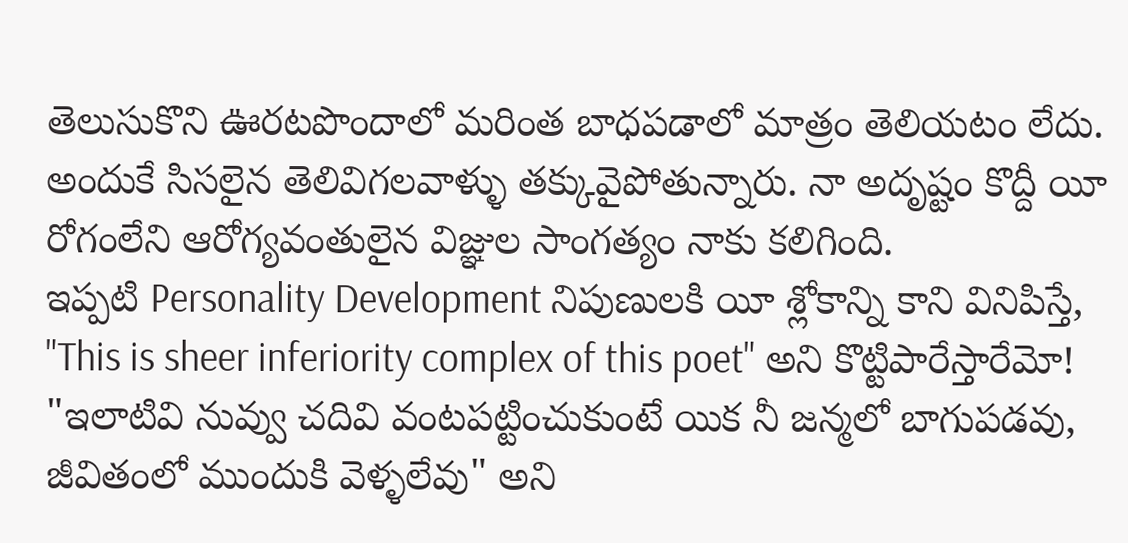తెలుసుకొని ఊరటపొందాలో మరింత బాధపడాలో మాత్రం తెలియటం లేదు. అందుకే సిసలైన తెలివిగలవాళ్ళు తక్కువైపోతున్నారు. నా అదృష్టం కొద్దీ యీ రోగంలేని ఆరోగ్యవంతులైన విజ్ఞుల సాంగత్యం నాకు కలిగింది.
ఇప్పటి Personality Development నిపుణులకి యీ శ్లోకాన్ని కాని వినిపిస్తే, "This is sheer inferiority complex of this poet" అని కొట్టిపారేస్తారేమో! "ఇలాటివి నువ్వు చదివి వంటపట్టించుకుంటే యిక నీ జన్మలో బాగుపడవు, జీవితంలో ముందుకి వెళ్ళలేవు" అని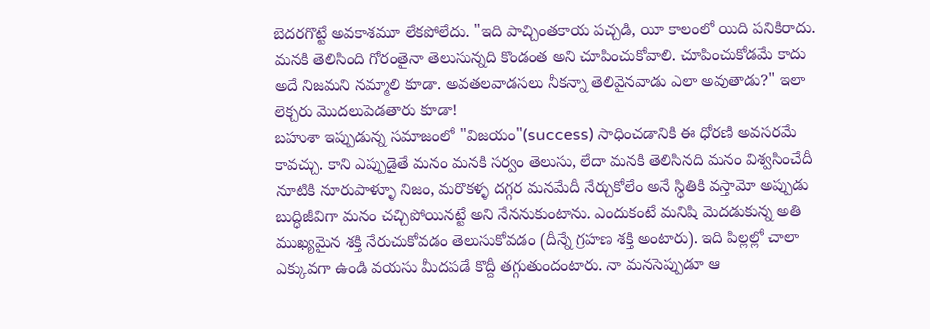బెదరగొట్టే అవకాశమూ లేకపోలేదు. "ఇది పాచ్చింతకాయ పచ్చడి, యీ కాలంలో యిది పనికిరాదు. మనకి తెలిసింది గోరంతైనా తెలుసున్నది కొండంత అని చూపించుకోవాలి. చూపించుకోడమే కాదు అదే నిజమని నమ్మాలి కూడా. అవతలవాడసలు నీకన్నా తెలివైనవాడు ఎలా అవుతాడు?" ఇలా లెక్చరు మొదలుపెడతారు కూడా!
బహుశా ఇప్పుడున్న సమాజంలో "విజయం"(success) సాధించడానికి ఈ ధోరణి అవసరమే కావచ్చు. కాని ఎప్పుడైతే మనం మనకి సర్వం తెలుసు, లేదా మనకి తెలిసినది మనం విశ్వసించేదీ నూటికి నూరుపాళ్ళూ నిజం, మరొకళ్ళ దగ్గర మనమేదీ నేర్చుకోలేం అనే స్థితికి వస్తామో అప్పుడు బుద్ధిజీవిగా మనం చచ్చిపోయినట్టే అని నేననుకుంటాను. ఎందుకంటే మనిషి మెదడుకున్న అతి ముఖ్యమైన శక్తి నేరుచుకోవడం తెలుసుకోవడం (దీన్నే గ్రహణ శక్తి అంటారు). ఇది పిల్లల్లో చాలా ఎక్కువగా ఉండి వయసు మీదపడే కొద్దీ తగ్గుతుందంటారు. నా మనసెప్పుడూ ఆ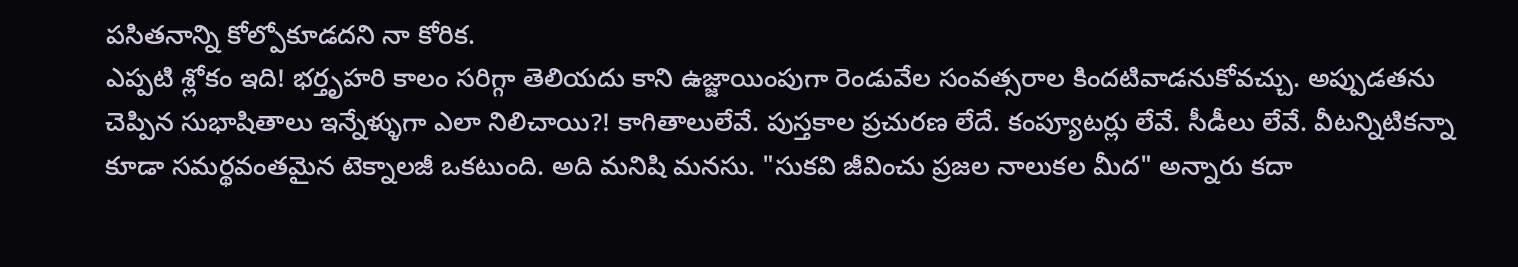పసితనాన్ని కోల్పోకూడదని నా కోరిక.
ఎప్పటి శ్లోకం ఇది! భర్తృహరి కాలం సరిగ్గా తెలియదు కాని ఉజ్జాయింపుగా రెండువేల సంవత్సరాల కిందటివాడనుకోవచ్చు. అప్పుడతను చెప్పిన సుభాషితాలు ఇన్నేళ్ళుగా ఎలా నిలిచాయి?! కాగితాలులేవే. పుస్తకాల ప్రచురణ లేదే. కంప్యూటర్లు లేవే. సీడీలు లేవే. వీటన్నిటికన్నా కూడా సమర్థవంతమైన టెక్నాలజీ ఒకటుంది. అది మనిషి మనసు. "సుకవి జీవించు ప్రజల నాలుకల మీద" అన్నారు కదా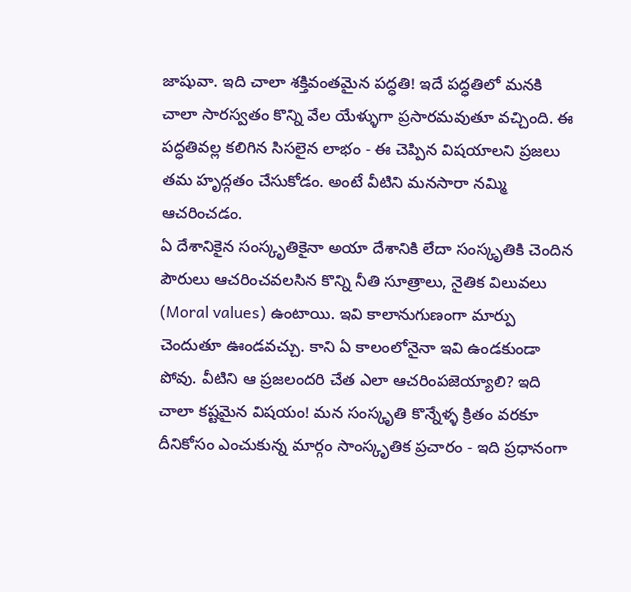జాషువా. ఇది చాలా శక్తివంతమైన పద్ధతి! ఇదే పద్ధతిలో మనకి చాలా సారస్వతం కొన్ని వేల యేళ్ళుగా ప్రసారమవుతూ వచ్చింది. ఈ పద్ధతివల్ల కలిగిన సిసలైన లాభం - ఈ చెప్పిన విషయాలని ప్రజలు తమ హృద్గతం చేసుకోడం. అంటే వీటిని మనసారా నమ్మి ఆచరించడం.
ఏ దేశానికైన సంస్కృతికైనా అయా దేశానికి లేదా సంస్కృతికి చెందిన పౌరులు ఆచరించవలసిన కొన్ని నీతి సూత్రాలు, నైతిక విలువలు (Moral values) ఉంటాయి. ఇవి కాలానుగుణంగా మార్పు చెందుతూ ఊండవచ్చు. కాని ఏ కాలంలోనైనా ఇవి ఉండకుండా పోవు. వీటిని ఆ ప్రజలందరి చేత ఎలా ఆచరింపజెయ్యాలి? ఇది చాలా కష్టమైన విషయం! మన సంస్కృతి కొన్నేళ్ళ క్రితం వరకూ దీనికోసం ఎంచుకున్న మార్గం సాంస్కృతిక ప్రచారం - ఇది ప్రధానంగా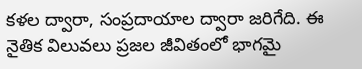కళల ద్వారా, సంప్రదాయాల ద్వారా జరిగేది. ఈ నైతిక విలువలు ప్రజల జీవితంలో భాగమై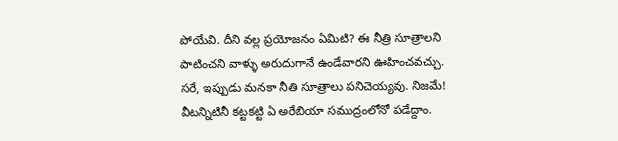పోయేవి. దీని వల్ల ప్రయోజనం ఏమిటి? ఈ నీత్రి సూత్రాలని పాటించని వాళ్ళు అరుదుగానే ఉండేవారని ఊహించవచ్చు.
సరే, ఇప్పుడు మనకా నీతి సూత్రాలు పనిచెయ్యవు. నిజమే! వీటన్నిటినీ కట్టకట్టి ఏ అరేబియా సముద్రంలోనో పడేద్దాం.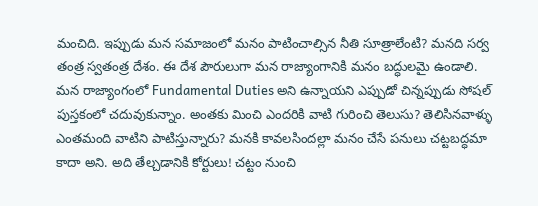మంచిది. ఇప్పుడు మన సమాజంలో మనం పాటించాల్సిన నీతి సూత్రాలేంటి? మనది సర్వ తంత్ర స్వతంత్ర దేశం. ఈ దేశ పౌరులుగా మన రాజ్యాంగానికి మనం బద్ధులమై ఉండాలి. మన రాజ్యాంగంలో Fundamental Duties అని ఉన్నాయని ఎప్పుడో చిన్నప్పుడు సోషల్ పుస్తకంలో చదువుకున్నాం. అంతకు మించి ఎందరికి వాటి గురించి తెలుసు? తెలిసినవాళ్ళు ఎంతమంది వాటిని పాటిస్తున్నారు? మనకి కావలసిందల్లా మనం చేసే పనులు చట్టబద్ధమా కాదా అని. అది తేల్చడానికి కోర్టులు! చట్టం నుంచి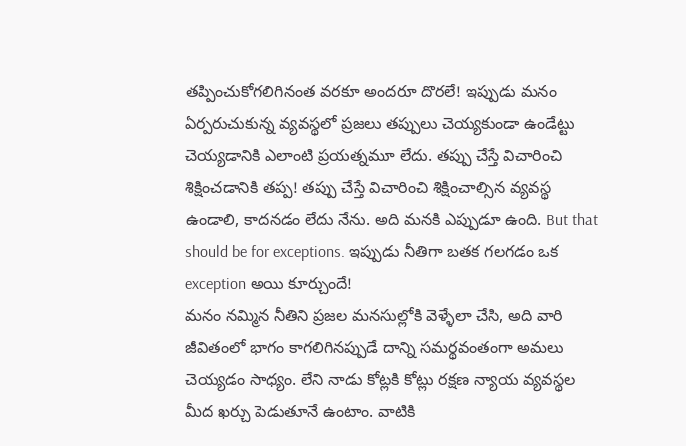తప్పించుకోగలిగినంత వరకూ అందరూ దొరలే! ఇప్పుడు మనం ఏర్పరుచుకున్న వ్యవస్థలో ప్రజలు తప్పులు చెయ్యకుండా ఉండేట్టు చెయ్యడానికి ఎలాంటి ప్రయత్నమూ లేదు. తప్పు చేస్తే విచారించి శిక్షించడానికి తప్ప! తప్పు చేస్తే విచారించి శిక్షించాల్సిన వ్యవస్థ ఉండాలి, కాదనడం లేదు నేను. అది మనకి ఎప్పుడూ ఉంది. But that should be for exceptions. ఇప్పుడు నీతిగా బతక గలగడం ఒక exception అయి కూర్చుందే!
మనం నమ్మిన నీతిని ప్రజల మనసుల్లోకి వెళ్ళేలా చేసి, అది వారి జీవితంలో భాగం కాగలిగినప్పుడే దాన్ని సమర్థవంతంగా అమలు చెయ్యడం సాధ్యం. లేని నాడు కోట్లకి కోట్లు రక్షణ న్యాయ వ్యవస్థల మీద ఖర్చు పెడుతూనే ఉంటాం. వాటికి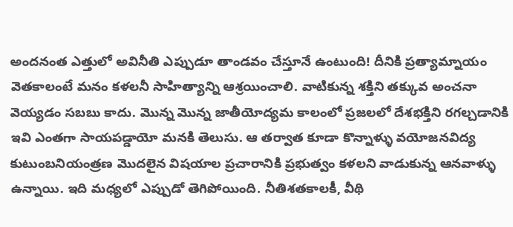అందనంత ఎత్తులో అవినీతి ఎప్పుడూ తాండవం చేస్తూనే ఉంటుంది! దీనికి ప్రత్యామ్నాయం వెతకాలంటే మనం కళలనీ సాహిత్యాన్ని ఆశ్రయించాలి. వాటికున్న శక్తిని తక్కువ అంచనా వెయ్యడం సబబు కాదు. మొన్న మొన్న జాతీయోద్యమ కాలంలో ప్రజలలో దేశభక్తిని రగల్చడానికి ఇవి ఎంతగా సాయపడ్డాయో మనకి తెలుసు. ఆ తర్వాత కూడా కొన్నాళ్ళు వయోజనవిద్య కుటుంబనియంత్రణ మొదలైన విషయాల ప్రచారానికి ప్రభుత్వం కళలని వాడుకున్న ఆనవాళ్ళు ఉన్నాయి. ఇది మధ్యలో ఎప్పుడో తెగిపోయింది. నీతిశతకాలకీ, వీథి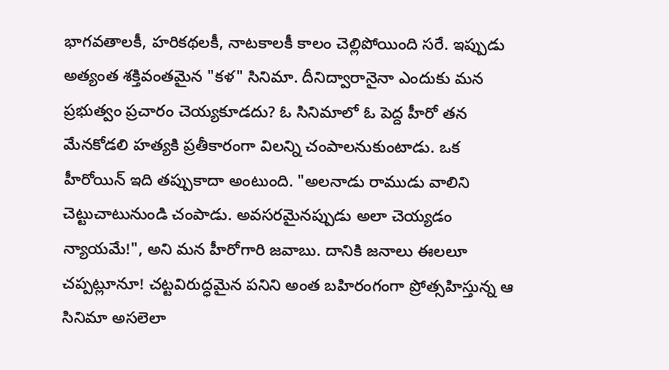భాగవతాలకీ, హరికథలకీ, నాటకాలకీ కాలం చెల్లిపోయింది సరే. ఇప్పుడు అత్యంత శక్తివంతమైన "కళ" సినిమా. దీనిద్వారానైనా ఎందుకు మన ప్రభుత్వం ప్రచారం చెయ్యకూడదు? ఓ సినిమాలో ఓ పెద్ద హీరో తన మేనకోడలి హత్యకి ప్రతీకారంగా విలన్ని చంపాలనుకుంటాడు. ఒక హీరోయిన్ ఇది తప్పుకాదా అంటుంది. "అలనాడు రాముడు వాలిని చెట్టుచాటునుండి చంపాడు. అవసరమైనప్పుడు అలా చెయ్యడం న్యాయమే!", అని మన హీరోగారి జవాబు. దానికి జనాలు ఈలలూ చప్పట్లూనూ! చట్టవిరుద్ధమైన పనిని అంత బహిరంగంగా ప్రోత్సహిస్తున్న ఆ సినిమా అసలెలా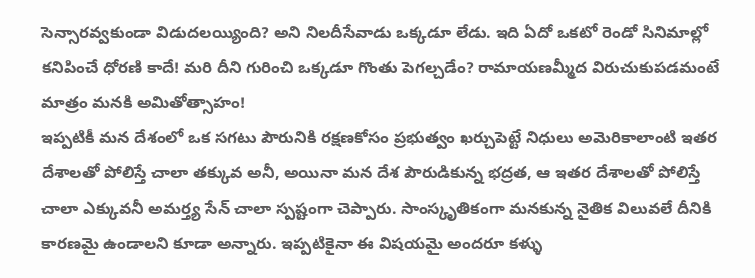సెన్సారవ్వకుండా విడుదలయ్యింది? అని నిలదీసేవాడు ఒక్కడూ లేడు. ఇది ఏదో ఒకటో రెండో సినిమాల్లో కనిపించే ధోరణి కాదే! మరి దీని గురించి ఒక్కడూ గొంతు పెగల్చడేం? రామాయణమ్మీద విరుచుకుపడమంటే మాత్రం మనకి అమితోత్సాహం!
ఇప్పటికీ మన దేశంలో ఒక సగటు పౌరునికి రక్షణకోసం ప్రభుత్వం ఖర్చుపెట్టే నిధులు అమెరికాలాంటి ఇతర దేశాలతో పోలిస్తే చాలా తక్కువ అనీ, అయినా మన దేశ పౌరుడికున్న భద్రత, ఆ ఇతర దేశాలతో పోలిస్తే చాలా ఎక్కువనీ అమర్త్య సేన్ చాలా స్పష్టంగా చెప్పారు. సాంస్కృతికంగా మనకున్న నైతిక విలువలే దీనికి కారణమై ఉండాలని కూడా అన్నారు. ఇప్పటికైనా ఈ విషయమై అందరూ కళ్ళు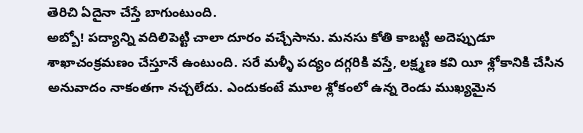తెరిచి ఏదైనా చేస్తే బాగుంటుంది.
అబ్బో! పద్యాన్ని వదిలిపెట్టి చాలా దూరం వచ్చేసాను. మనసు కోతి కాబట్టి అదెప్పుడూ శాఖాచంక్రమణం చేస్తూనే ఉంటుంది. సరే మళ్ళీ పద్యం దగ్గరికి వస్తే, లక్ష్మణ కవి యీ శ్లోకానికి చేసిన అనువాదం నాకంతగా నచ్చలేదు. ఎందుకంటే మూల శ్లోకంలో ఉన్న రెండు ముఖ్యమైన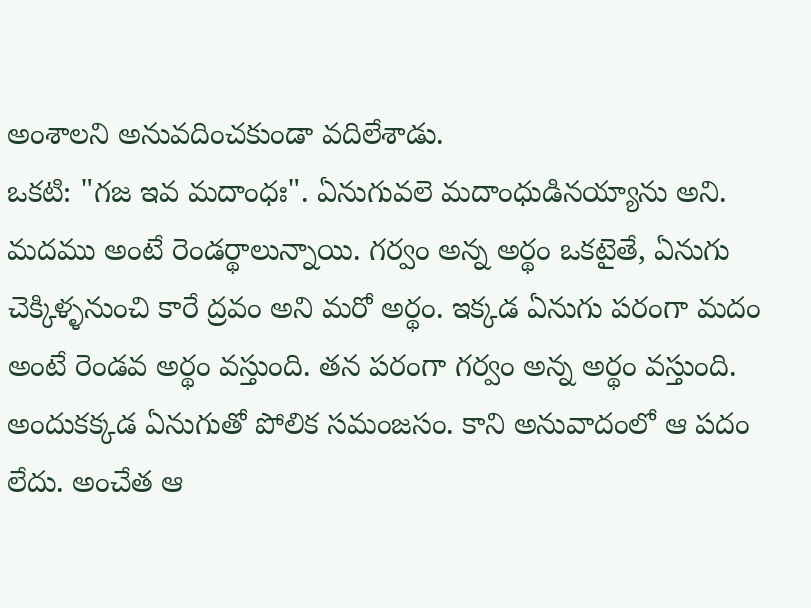అంశాలని అనువదించకుండా వదిలేశాడు.
ఒకటి: "గజ ఇవ మదాంధః". ఏనుగువలె మదాంధుడినయ్యాను అని. మదము అంటే రెండర్థాలున్నాయి. గర్వం అన్న అర్థం ఒకటైతే, ఏనుగు చెక్కిళ్ళనుంచి కారే ద్రవం అని మరో అర్థం. ఇక్కడ ఏనుగు పరంగా మదం అంటే రెండవ అర్థం వస్తుంది. తన పరంగా గర్వం అన్న అర్థం వస్తుంది. అందుకక్కడ ఏనుగుతో పోలిక సమంజసం. కాని అనువాదంలో ఆ పదం లేదు. అంచేత ఆ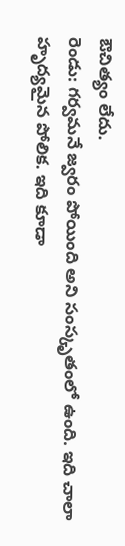ఔచిత్యం లేదు.
రెండు: గర్వమనే జ్వరం పోయింది అని సంస్కృతంలో ఉంది. ఇది చాలా హృద్యమైన పోలిక. ఇది కూడా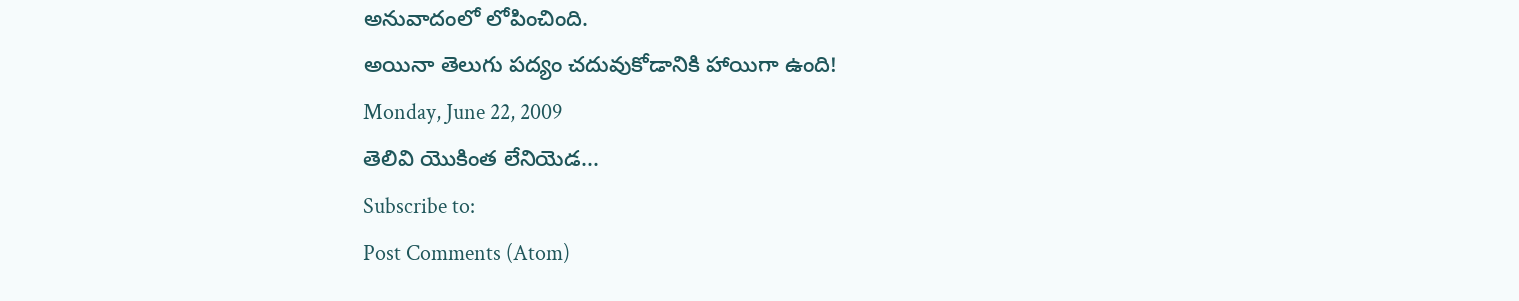అనువాదంలో లోపించింది.
అయినా తెలుగు పద్యం చదువుకోడానికి హాయిగా ఉంది!
Monday, June 22, 2009
తెలివి యొకింత లేనియెడ...
Subscribe to:
Post Comments (Atom)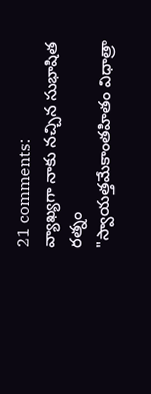21 comments:
వ్యాఖ్యగా నాకు నచ్చిన సుభాషిత రత్నం
"స్వాయత్తమేకాంతహితం విధాత్రా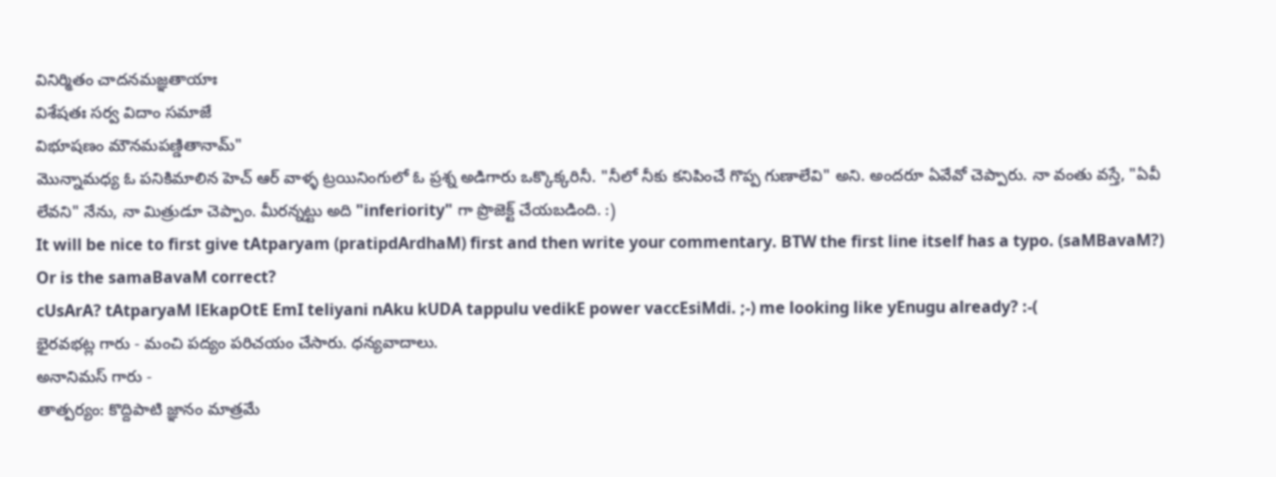వినిర్మితం చాదనమజ్ఞతాయాః
విశేషతః సర్వ విదాం సమాజే
విభూషణం మౌనమపణ్డితానామ్"
మొన్నామధ్య ఓ పనికిమాలిన హెచ్ ఆర్ వాళ్ళ ట్రయినింగులో ఓ ప్రశ్న అడిగారు ఒక్కొక్కరినీ. "నీలో నీకు కనిపించే గొప్ప గుణాలేవి" అని. అందరూ ఏవేవో చెప్పారు. నా వంతు వస్తే, "ఏవీ లేవని" నేను, నా మిత్రుడూ చెప్పాం. మీరన్నట్టు అది "inferiority" గా ప్రొజెక్ట్ చేయబడింది. :)
It will be nice to first give tAtparyam (pratipdArdhaM) first and then write your commentary. BTW the first line itself has a typo. (saMBavaM?) Or is the samaBavaM correct?
cUsArA? tAtparyaM lEkapOtE EmI teliyani nAku kUDA tappulu vedikE power vaccEsiMdi. ;-) me looking like yEnugu already? :-(
భైరవభట్ల గారు - మంచి పద్యం పరిచయం చేసారు. ధన్యవాదాలు.
అనానిమస్ గారు -
తాత్పర్యం: కొద్దిపాటి జ్ఞానం మాత్రమే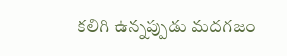కలిగి ఉన్నప్పుడు మదగజం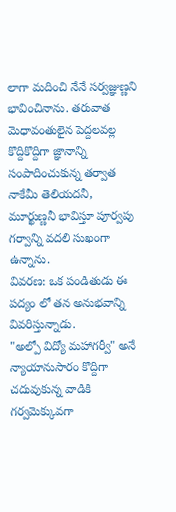లాగా మదించి నేనే సర్వజ్ఞుణ్ణని భావించినాను. తరువాత మెధావంతులైన పెద్దలవల్ల కొద్దికొద్దిగా జ్ఞానాన్ని సంపాదించుకున్న తర్వాత నాకేమీ తెలియదనీ, మూర్ఖుణ్ణనీ భావిస్తూ పూర్వపు గర్వాన్ని వదలి సుఖంగా ఉన్నాను.
వివరణ: ఒక పండితుడు ఈ పద్యం లో తన అనుభవాన్ని వివరిస్తున్నాడు.
"అల్పో విద్యో మహాగర్వీ" అనే న్యాయానుసారం కొద్దిగా చదువుకున్న వాడికి గర్వమెక్కువగా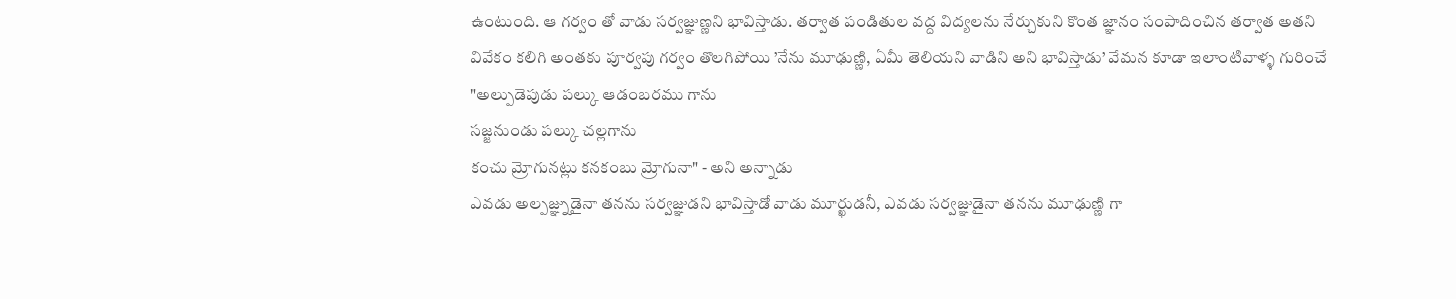ఉంటుంది. ఆ గర్వం తో వాడు సర్వజ్ఞుణ్ణని భావిస్తాడు. తర్వాత పండితుల వద్ద విద్యలను నేర్చుకుని కొంత జ్ఞానం సంపాదించిన తర్వాత అతని వివేకం కలిగి అంతకు పూర్వపు గర్వం తొలగిపోయి ’నేను మూఢుణ్ణి, ఏమీ తెలియని వాడిని అని భావిస్తాడు’ వేమన కూడా ఇలాంటివాళ్ళ గురించే
"అల్పుడెపుడు పల్కు ఆడంబరము గాను
సజ్జనుండు పల్కు చల్లగాను
కంచు మ్రోగునట్లు కనకంబు మ్రోగునా" - అని అన్నాడు
ఎవడు అల్పజ్ఞ్నుడైనా తనను సర్వజ్ఞుడని భావిస్తాడో వాడు మూర్ఖుడనీ, ఎవడు సర్వజ్ఞుడైనా తనను మూఢుణ్ణి గా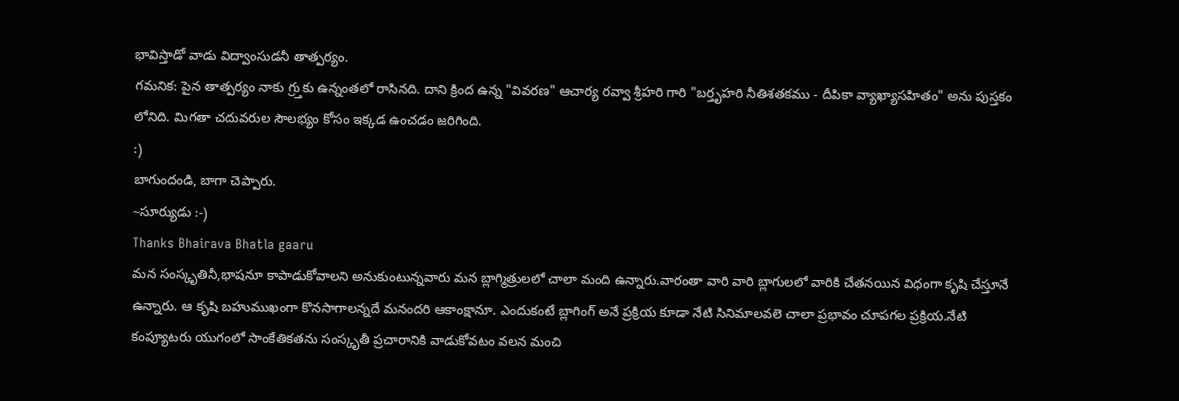భావిస్తాడో వాడు విద్వాంసుడనీ తాత్పర్యం.
గమనిక: పైన తాత్పర్యం నాకు గ్ర్తుకు ఉన్నంతలో రాసినది. దాని క్రింద ఉన్న "వివరణ" ఆచార్య రవ్వా శ్రీహరి గారి "బర్తృహరి నీతిశతకము - దీపికా వ్యాఖ్యాసహితం" అను పుస్తకం లోనిది. మిగతా చదువరుల సౌలభ్యం కోసం ఇక్కడ ఉంచడం జరిగింది.
:)
బాగుందండి, బాగా చెప్పారు.
~సూర్యుడు :-)
Thanks Bhairava Bhatla gaaru
మన సంస్కృతినీ,భాషనూ కాపాడుకోవాలని అనుకుంటున్నవారు మన బ్లాగ్మిత్రులలో చాలా మంది ఉన్నారు.వారంతా వారి వారి బ్లాగులలో వారికి చేతనయిన విధంగా కృషి చేస్తూనే ఉన్నారు. ఆ కృషి బహుముఖంగా కొనసాగాలన్నదే మనందరి ఆకాంక్షానూ. ఎందుకంటే బ్లాగింగ్ అనే ప్రక్రియ కూడా నేటి సినిమాలవలె చాలా ప్రభావం చూపగల ప్రక్రియ.నేటి కంప్యూటరు యుగంలో సాంకేతికతను సంస్కృతీ ప్రచారానికి వాడుకోవటం వలన మంచి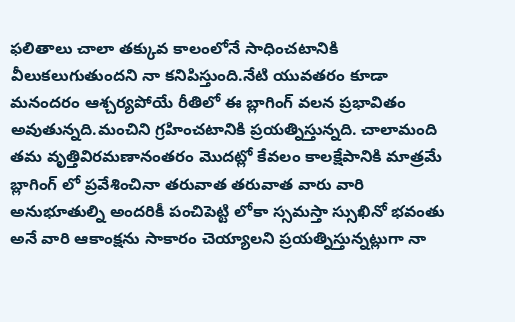ఫలితాలు చాలా తక్కువ కాలంలోనే సాధించటానికి వీలుకలుగుతుందని నా కనిపిస్తుంది.నేటి యువతరం కూడా మనందరం ఆశ్చర్యపోయే రీతిలో ఈ బ్లాగింగ్ వలన ప్రభావితం అవుతున్నది.మంచిని గ్రహించటానికి ప్రయత్నిస్తున్నది. చాలామంది తమ వృత్తివిరమణానంతరం మొదట్లో కేవలం కాలక్షేపానికి మాత్రమే బ్లాగింగ్ లో ప్రవేశించినా తరువాత తరువాత వారు వారి అనుభూతుల్ని అందరికీ పంచిపెట్టి లోకా స్సమస్తా స్సుఖినో భవంతు అనే వారి ఆకాంక్షను సాకారం చెయ్యాలని ప్రయత్నిస్తున్నట్లుగా నా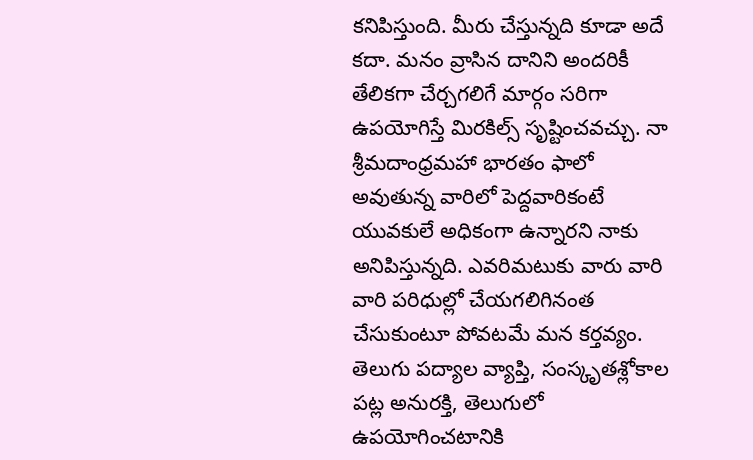కనిపిస్తుంది. మీరు చేస్తున్నది కూడా అదే కదా. మనం వ్రాసిన దానిని అందరికీ తేలికగా చేర్చగలిగే మార్గం సరిగా ఉపయోగిస్తే మిరకిల్స్ సృష్టించవచ్చు. నా శ్రీమదాంధ్రమహా భారతం ఫాలో అవుతున్న వారిలో పెద్దవారికంటే యువకులే అధికంగా ఉన్నారని నాకు అనిపిస్తున్నది. ఎవరిమటుకు వారు వారి వారి పరిధుల్లో చేయగలిగినంత చేసుకుంటూ పోవటమే మన కర్తవ్యం. తెలుగు పద్యాల వ్యాప్తి, సంస్కృతశ్లోకాల పట్ల అనురక్తి, తెలుగులో ఉపయోగించటానికి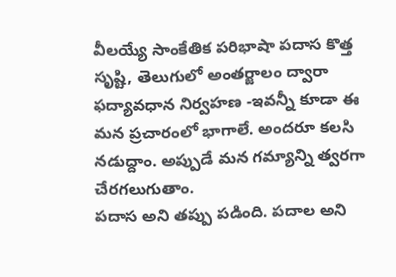వీలయ్యే సాంకేతిక పరిభాషా పదాస కొత్త సృష్టి, తెలుగులో అంతర్జాలం ద్వారా ఫద్యావధాన నిర్వహణ -ఇవన్నీ కూడా ఈ మన ప్రచారంలో భాగాలే. అందరూ కలసి నడుద్దాం. అప్పుడే మన గమ్యాన్ని త్వరగా చేరగలుగుతాం.
పదాస అని తప్పు పడింది. పదాల అని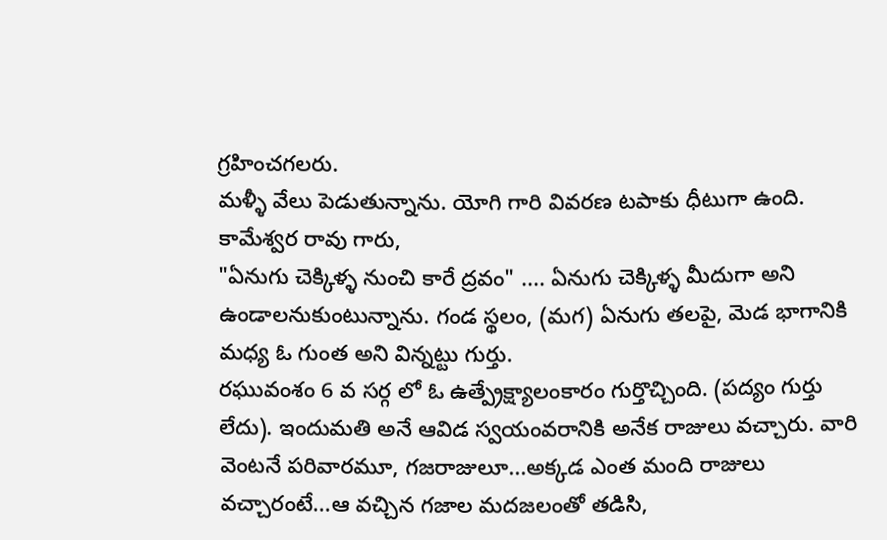గ్రహించగలరు.
మళ్ళీ వేలు పెడుతున్నాను. యోగి గారి వివరణ టపాకు ధీటుగా ఉంది.
కామేశ్వర రావు గారు,
"ఏనుగు చెక్కిళ్ళ నుంచి కారే ద్రవం" .... ఏనుగు చెక్కిళ్ళ మీదుగా అని ఉండాలనుకుంటున్నాను. గండ స్థలం, (మగ) ఏనుగు తలపై, మెడ భాగానికి మధ్య ఓ గుంత అని విన్నట్టు గుర్తు.
రఘువంశం 6 వ సర్గ లో ఓ ఉత్ప్రేక్ష్యాలంకారం గుర్తొచ్చింది. (పద్యం గుర్తు లేదు). ఇందుమతి అనే ఆవిడ స్వయంవరానికి అనేక రాజులు వచ్చారు. వారి వెంటనే పరివారమూ, గజరాజులూ...అక్కడ ఎంత మంది రాజులు వచ్చారంటే...ఆ వచ్చిన గజాల మదజలంతో తడిసి,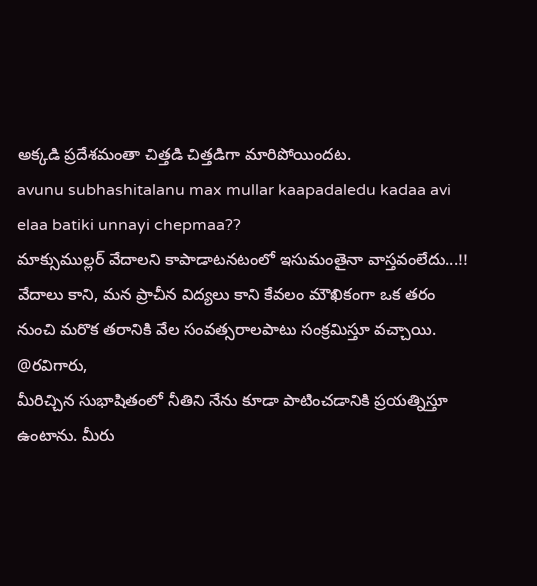అక్కడి ప్రదేశమంతా చిత్తడి చిత్తడిగా మారిపోయిందట.
avunu subhashitalanu max mullar kaapadaledu kadaa avi elaa batiki unnayi chepmaa??
మాక్సుముల్లర్ వేదాలని కాపాడాటనటంలో ఇసుమంతైనా వాస్తవంలేదు...!!
వేదాలు కాని, మన ప్రాచీన విద్యలు కాని కేవలం మౌఖికంగా ఒక తరం నుంచి మరొక తరానికి వేల సంవత్సరాలపాటు సంక్రమిస్తూ వచ్చాయి.
@రవిగారు,
మీరిచ్చిన సుభాషితంలో నీతిని నేను కూడా పాటించడానికి ప్రయత్నిస్తూ ఉంటాను. మీరు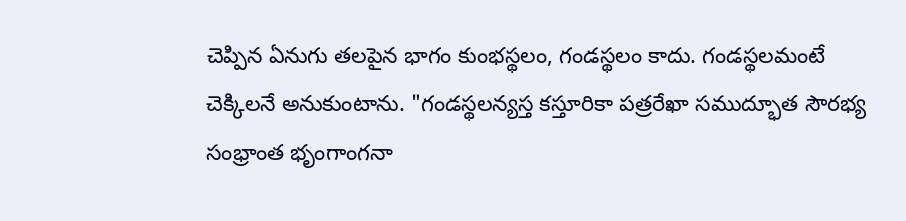చెప్పిన ఏనుగు తలపైన భాగం కుంభస్థలం, గండస్థలం కాదు. గండస్థలమంటే చెక్కిలనే అనుకుంటాను. "గండస్థలన్యస్త కస్తూరికా పత్రరేఖా సముద్భూత సౌరభ్య సంభ్రాంత భృంగాంగనా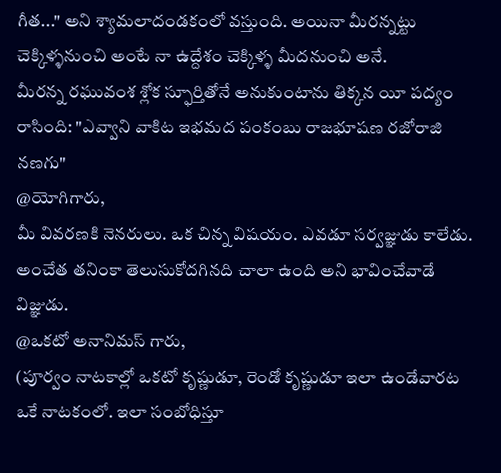గీత..." అని శ్యామలాదండకంలో వస్తుంది. అయినా మీరన్నట్టు చెక్కిళ్ళనుంచి అంటే నా ఉద్దేశం చెక్కిళ్ళ మీదనుంచి అనే.
మీరన్న రఘువంశ శ్లోక స్ఫూర్తితోనే అనుకుంటాను తిక్కన యీ పద్యం రాసింది: "ఎవ్వాని వాకిట ఇభమద పంకంబు రాజభూషణ రజోరాజి నణగు"
@యోగిగారు,
మీ వివరణకి నెనరులు. ఒక చిన్న విషయం. ఎవడూ సర్వజ్ఞుడు కాలేడు. అంచేత తనింకా తెలుసుకోదగినది చాలా ఉంది అని భావించేవాడే విజ్ఞుడు.
@ఒకటో అనానిమస్ గారు,
(పూర్వం నాటకాల్లో ఒకటో కృష్ణుడూ, రెండో కృష్ణుడూ ఇలా ఉండేవారట ఒకే నాటకంలో. ఇలా సంబోధిస్తూ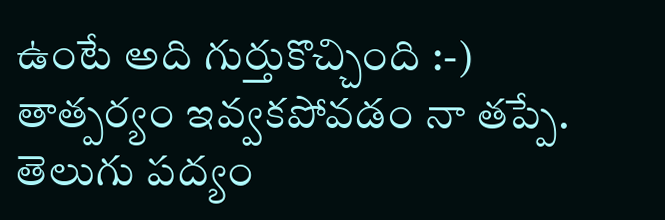ఉంటే అది గుర్తుకొచ్చింది :-)
తాత్పర్యం ఇవ్వకపోవడం నా తప్పే. తెలుగు పద్యం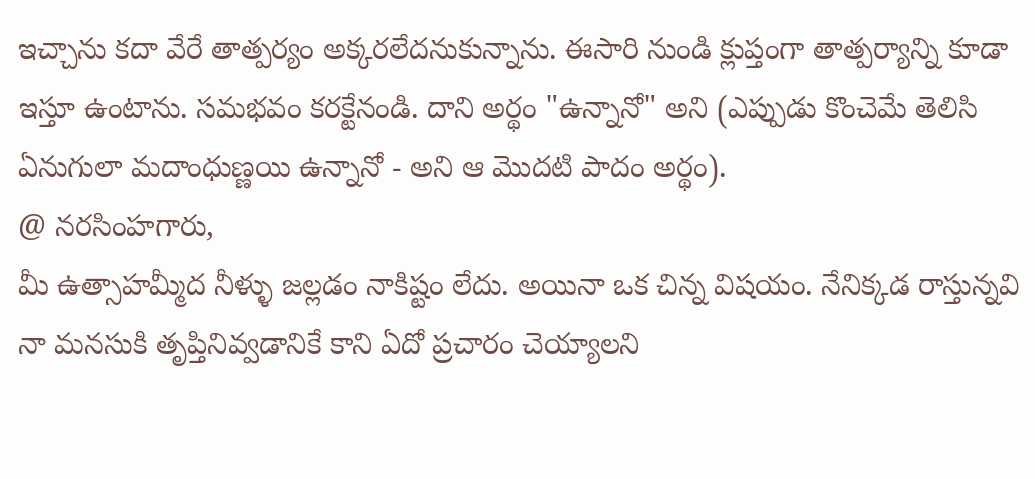ఇచ్చాను కదా వేరే తాత్పర్యం అక్కరలేదనుకున్నాను. ఈసారి నుండి క్లుప్తంగా తాత్పర్యాన్ని కూడా ఇస్తూ ఉంటాను. సమభవం కరక్టేనండి. దాని అర్థం "ఉన్నానో" అని (ఎప్పుడు కొంచెమే తెలిసి ఏనుగులా మదాంధుణ్ణయి ఉన్నానో - అని ఆ మొదటి పాదం అర్థం).
@ నరసింహగారు,
మీ ఉత్సాహమ్మీద నీళ్ళు జల్లడం నాకిష్టం లేదు. అయినా ఒక చిన్న విషయం. నేనిక్కడ రాస్తున్నవి నా మనసుకి తృప్తినివ్వడానికే కాని ఏదో ప్రచారం చెయ్యాలని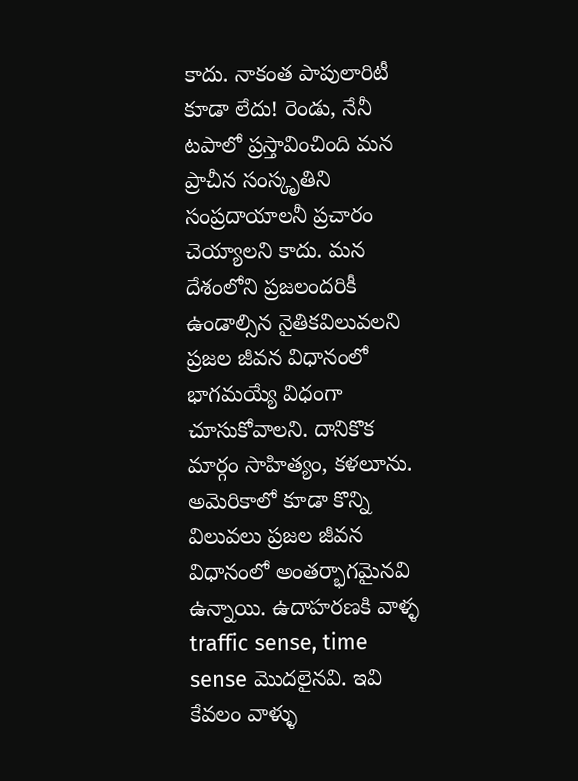కాదు. నాకంత పాపులారిటీ కూడా లేదు! రెండు, నేనీ టపాలో ప్రస్తావించింది మన ప్రాచీన సంస్కృతిని సంప్రదాయాలనీ ప్రచారం చెయ్యాలని కాదు. మన దేశంలోని ప్రజలందరికీ ఉండాల్సిన నైతికవిలువలని ప్రజల జీవన విధానంలో భాగమయ్యే విధంగా చూసుకోవాలని. దానికొక మార్గం సాహిత్యం, కళలూను. అమెరికాలో కూడా కొన్ని విలువలు ప్రజల జీవన విధానంలో అంతర్భాగమైనవి ఉన్నాయి. ఉదాహరణకి వాళ్ళ traffic sense, time sense మొదలైనవి. ఇవి కేవలం వాళ్ళు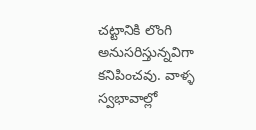చట్టానికి లొంగి అనుసరిస్తున్నవిగా కనిపించవు. వాళ్ళ స్వభావాల్లో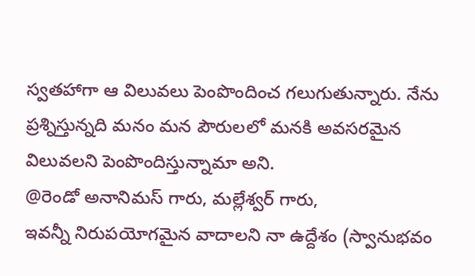స్వతహాగా ఆ విలువలు పెంపొందించ గలుగుతున్నారు. నేను ప్రశ్నిస్తున్నది మనం మన పౌరులలో మనకి అవసరమైన విలువలని పెంపొందిస్తున్నామా అని.
@రెండో అనానిమస్ గారు, మల్లేశ్వర్ గారు,
ఇవన్నీ నిరుపయోగమైన వాదాలని నా ఉద్దేశం (స్వానుభవం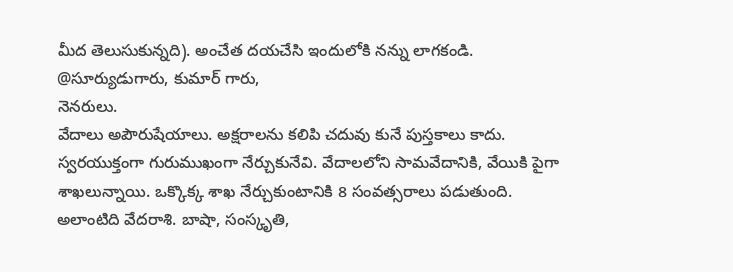మీద తెలుసుకున్నది). అంచేత దయచేసి ఇందులోకి నన్ను లాగకండి.
@సూర్యుడుగారు, కుమార్ గారు,
నెనరులు.
వేదాలు అపౌరుషేయాలు. అక్షరాలను కలిపి చదువు కునే పుస్తకాలు కాదు. స్వరయుక్తంగా గురుముఖంగా నేర్చుకునేవి. వేదాలలోని సామవేదానికి, వేయికి పైగా శాఖలున్నాయి. ఒక్కొక్క శాఖ నేర్చుకుంటానికి 8 సంవత్సరాలు పడుతుంది. అలాంటిది వేదరాశి. బాషా, సంస్కృతి,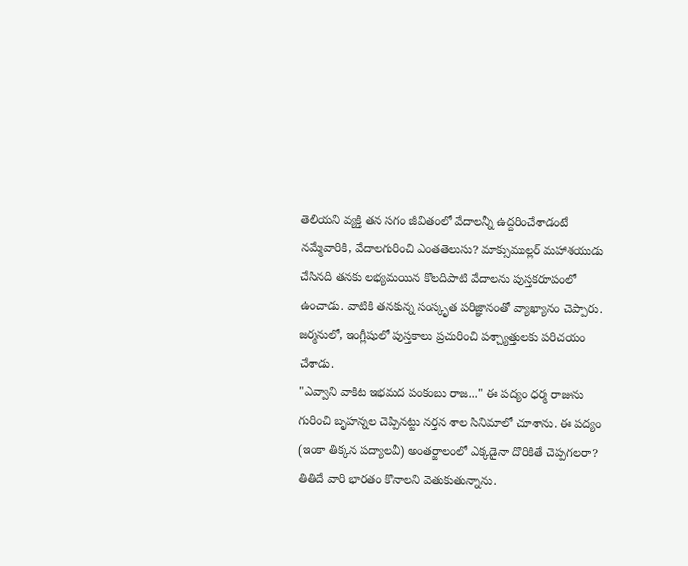తెలియని వ్యక్తి తన సగం జీవితంలో వేదాలన్నీ ఉద్దరించేశాడంటే నమ్మేవారికి, వేదాలగురించి ఎంతతెలుసు? మాక్సుముల్లర్ మహాశయుడు చేసినది తనకు లభ్యమయిన కొలదిపాటి వేదాలను పుస్తకరూపంలో ఉంచాడు. వాటికి తనకున్న సంస్కృత పరిజ్ఞానంతో వ్యాఖ్యానం చెప్పారు. జర్మనులో, ఇంగ్లీషులో పుస్తకాలు ప్రచురించి పశ్చ్యాత్తులకు పరిచయం చేశాడు.
"ఎవ్వాని వాకిట ఇభమద పంకంబు రాజ..." ఈ పద్యం ధర్మ రాజును గురించి బృహన్నల చెప్పినట్టు నర్తన శాల సినిమాలో చూశాను. ఈ పద్యం (ఇంకా తిక్కన పద్యాలవీ) అంతర్జాలంలో ఎక్కడైనా దొరికితే చెప్పగలరా? తితిదే వారి భారతం కొనాలని వెతుకుతున్నాను.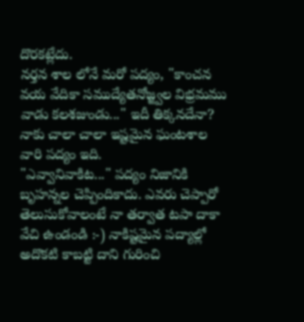దొరకట్లేదు.
నర్తన శాల లోనే మరో పద్యం, "కాంచన వయ వేదికా సముద్యేతనోజ్జ్వల విభ్రమము వాడు కలశజుండు..." ఇదీ తిక్కనదేనా? నాకు చాలా చాలా ఇష్టమైన ఘంటశాల వారి పద్యం ఇది.
"ఎవ్వానివాకిట..." పద్యం నిజానికి బృహన్నల చెప్పిందికాదు. ఎవరు చెప్పారో తెలుసుకోవాలంటే నా తర్వాత టపా దాకా వేచి ఉండండి :-) నాకిష్టమైన పద్యాల్లో అదొకటి కాబట్టి దాని గురించి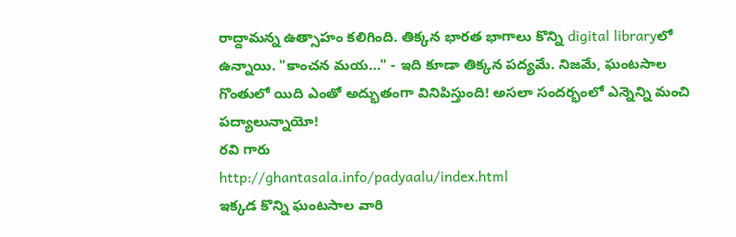రాద్దామన్న ఉత్సాహం కలిగింది. తిక్కన భారత భాగాలు కొన్ని digital libraryలో ఉన్నాయి. "కాంచన మయ..." - ఇది కూడా తిక్కన పద్యమే. నిజమే, ఘంటసాల గొంతులో యిది ఎంతో అద్భుతంగా వినిపిస్తుంది! అసలా సందర్భంలో ఎన్నెన్ని మంచి పద్యాలున్నాయో!
రవి గారు
http://ghantasala.info/padyaalu/index.html
ఇక్కడ కొన్ని ఘంటసాల వారి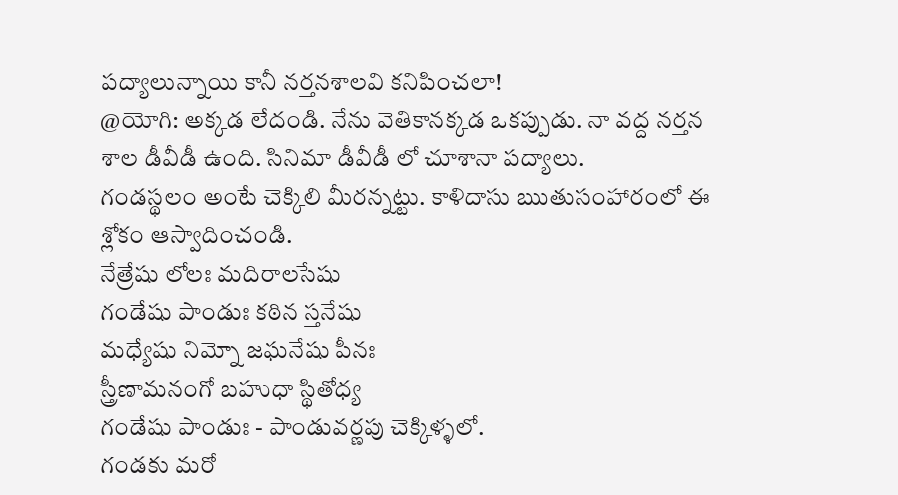పద్యాలున్నాయి కానీ నర్తనశాలవి కనిపించలా!
@యోగి: అక్కడ లేదండి. నేను వెతికానక్కడ ఒకప్పుడు. నా వద్ద నర్తన శాల డీవీడీ ఉంది. సినిమా డీవీడీ లో చూశానా పద్యాలు.
గండస్థలం అంటే చెక్కిలి మీరన్నట్టు. కాళిదాసు ఋతుసంహారంలో ఈ శ్లోకం ఆస్వాదించండి.
నేత్రేషు లోలః మదిరాలసేషు
గండేషు పాండుః కఠిన స్తనేషు
మధ్యేషు నిమ్నో జఘనేషు పీనః
స్త్రీణామనంగో బహుధా స్థితోధ్య
గండేషు పాండుః - పాండువర్ణపు చెక్కిళ్ళలో.
గండకు మరో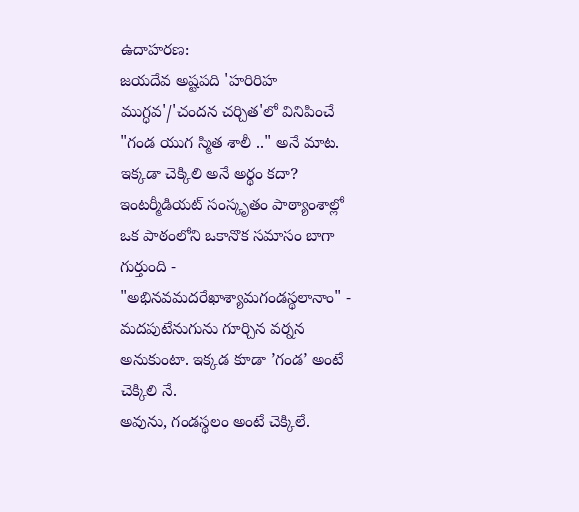ఉదాహరణ:
జయదేవ అష్టపది 'హరిరిహ ముగ్ధవ'/'చందన చర్చిత'లో వినిపించే "గండ యుగ స్మిత శాలీ .." అనే మాట. ఇక్కడా చెక్కిలి అనే అర్థం కదా?
ఇంటర్మీడియట్ సంస్కృతం పాఠ్యాంశాల్లో ఒక పాఠంలోని ఒకానొక సమాసం బాగా గుర్తుంది -
"అభినవమదరేఖాశ్యామగండస్థలానాం" - మదపుటేనుగును గూర్చిన వర్నన అనుకుంటా. ఇక్కడ కూడా ’గండ’ అంటే చెక్కిలి నే.
అవును, గండస్థలం అంటే చెక్కిలే.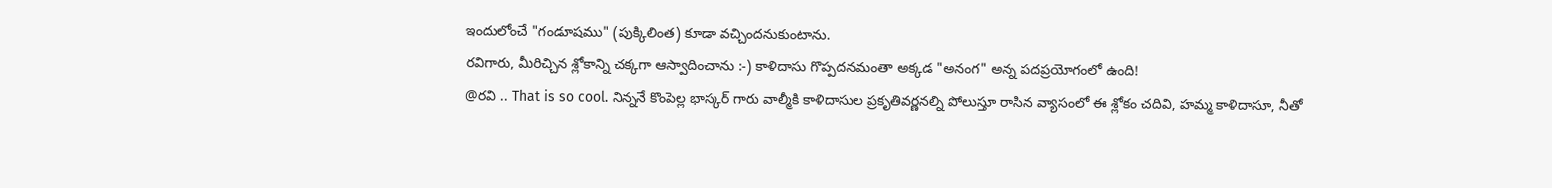ఇందులోంచే "గండూషము" (పుక్కిలింత) కూడా వచ్చిందనుకుంటాను.
రవిగారు, మీరిచ్చిన శ్లోకాన్ని చక్కగా ఆస్వాదించాను :-) కాళిదాసు గొప్పదనమంతా అక్కడ "అనంగ" అన్న పదప్రయోగంలో ఉంది!
@రవి .. That is so cool. నిన్ననే కొంపెల్ల భాస్కర్ గారు వాల్మీకి కాళిదాసుల ప్రకృతివర్ణనల్ని పోలుస్తూ రాసిన వ్యాసంలో ఈ శ్లోకం చదివి, హమ్మ కాళిదాసూ, నీతో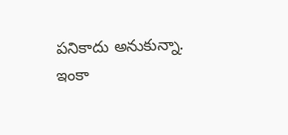పనికాదు అనుకున్నా.
ఇంకా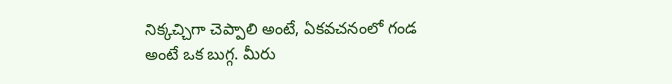నిక్కచ్చిగా చెప్పాలి అంటే, ఏకవచనంలో గండ అంటే ఒక బుగ్గ. మీరు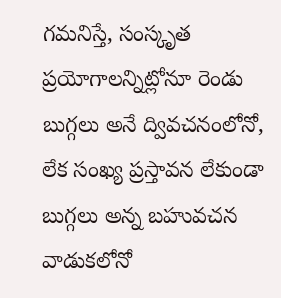గమనిస్తే, సంస్కృత ప్రయోగాలన్నిట్లోనూ రెండు బుగ్గలు అనే ద్వివచనంలోనో, లేక సంఖ్య ప్రస్తావన లేకుండా బుగ్గలు అన్న బహువచన వాడుకలోనో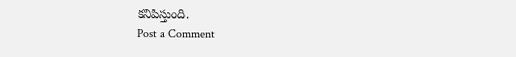కనిపిస్తుంది.
Post a Comment